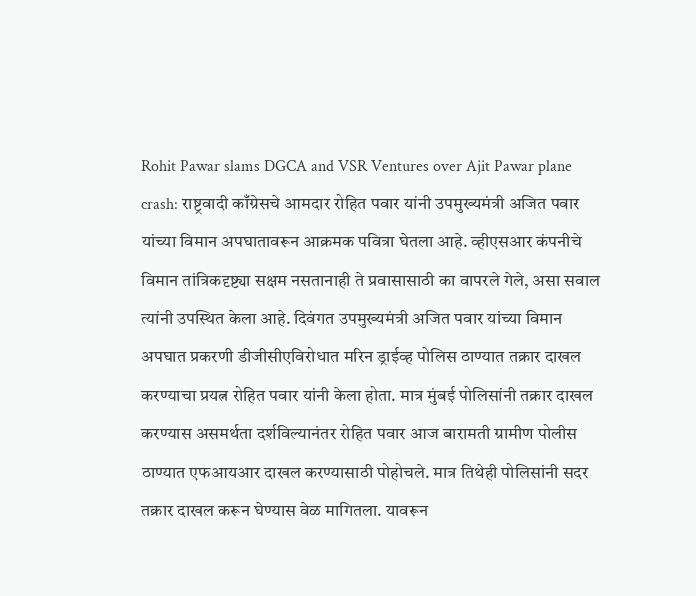Rohit Pawar slams DGCA and VSR Ventures over Ajit Pawar plane crash: राष्ट्रवादी काँग्रेसचे आमदार रोहित पवार यांनी उपमुख्यमंत्री अजित पवार यांच्या विमान अपघातावरून आक्रमक पवित्रा घेतला आहे. व्हीएसआर कंपनीचे विमान तांत्रिकदृष्ट्या सक्षम नसतानाही ते प्रवासासाठी का वापरले गेले, असा सवाल त्यांनी उपस्थित केला आहे. दिवंगत उपमुख्यमंत्री अजित पवार यांच्या विमान अपघात प्रकरणी डीजीसीएविरोधात मरिन ड्राईव्ह पोलिस ठाण्यात तक्रार दाखल करण्याचा प्रयत्न रोहित पवार यांनी केला होता. मात्र मुंबई पोलिसांनी तक्रार दाखल करण्यास असमर्थता दर्शविल्यानंतर रोहित पवार आज बारामती ग्रामीण पोलीस ठाण्यात एफआयआर दाखल करण्यासाठी पोहोचले. मात्र तिथेही पोलिसांनी सदर तक्रार दाखल करून घेण्यास वेळ मागितला. यावरून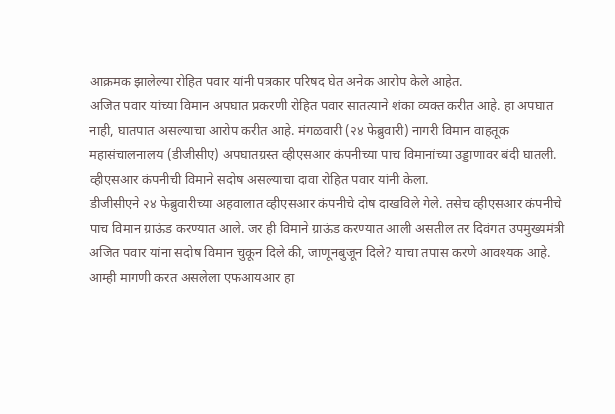आक्रमक झालेल्या रोहित पवार यांनी पत्रकार परिषद घेत अनेक आरोप केले आहेत.
अजित पवार यांच्या विमान अपघात प्रकरणी रोहित पवार सातत्याने शंका व्यक्त करीत आहे. हा अपघात नाही, घातपात असल्याचा आरोप करीत आहे. मंगळवारी (२४ फेब्रुवारी) नागरी विमान वाहतूक महासंचालनालय (डीजीसीए) अपघातग्रस्त व्हीएसआर कंपनीच्या पाच विमानांच्या उड्डाणावर बंदी घातली. व्हीएसआर कंपनीची विमाने सदोष असल्याचा दावा रोहित पवार यांनी केला.
डीजीसीएने २४ फेब्रुवारीच्या अहवालात व्हीएसआर कंपनीचे दोष दाखविले गेले. तसेच व्हीएसआर कंपनीचे पाच विमान ग्राऊंड करण्यात आले. जर ही विमाने ग्राऊंड करण्यात आली असतील तर दिवंगत उपमुख्यमंत्री अजित पवार यांना सदोष विमान चुकून दिले की, जाणूनबुजून दिले? याचा तपास करणे आवश्यक आहे. आम्ही मागणी करत असलेला एफआयआर हा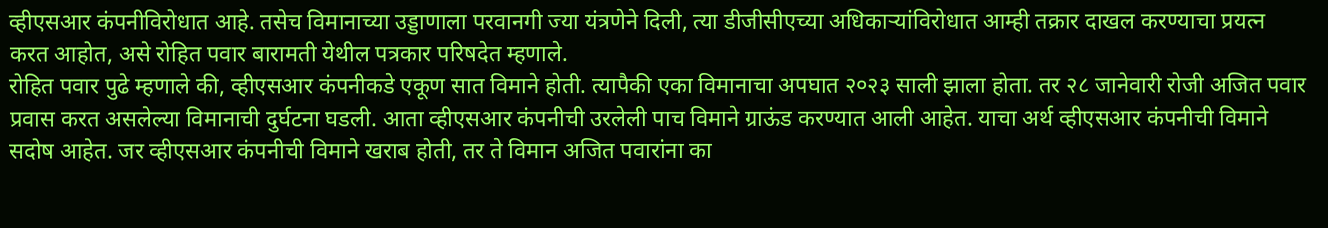व्हीएसआर कंपनीविरोधात आहे. तसेच विमानाच्या उड्डाणाला परवानगी ज्या यंत्रणेने दिली, त्या डीजीसीएच्या अधिकाऱ्यांविरोधात आम्ही तक्रार दाखल करण्याचा प्रयत्न करत आहोत, असे रोहित पवार बारामती येथील पत्रकार परिषदेत म्हणाले.
रोहित पवार पुढे म्हणाले की, व्हीएसआर कंपनीकडे एकूण सात विमाने होती. त्यापैकी एका विमानाचा अपघात २०२३ साली झाला होता. तर २८ जानेवारी रोजी अजित पवार प्रवास करत असलेल्या विमानाची दुर्घटना घडली. आता व्हीएसआर कंपनीची उरलेली पाच विमाने ग्राऊंड करण्यात आली आहेत. याचा अर्थ व्हीएसआर कंपनीची विमाने सदोष आहेत. जर व्हीएसआर कंपनीची विमाने खराब होती, तर ते विमान अजित पवारांना का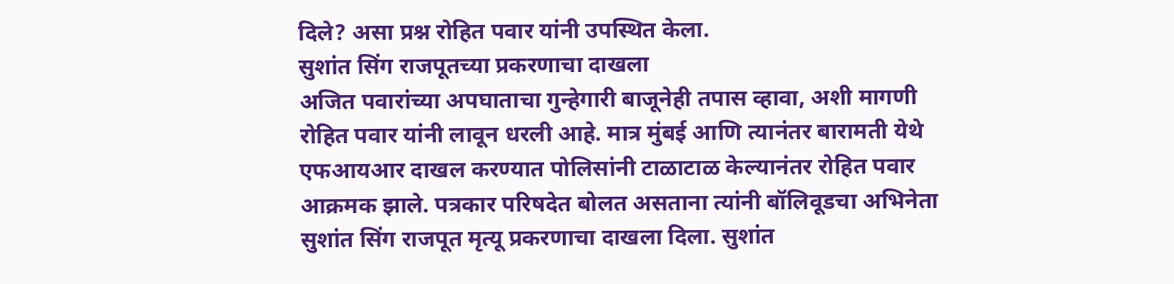दिले? असा प्रश्न रोहित पवार यांनी उपस्थित केला.
सुशांत सिंग राजपूतच्या प्रकरणाचा दाखला
अजित पवारांच्या अपघाताचा गुन्हेगारी बाजूनेही तपास व्हावा, अशी मागणी रोहित पवार यांनी लावून धरली आहे. मात्र मुंबई आणि त्यानंतर बारामती येथे एफआयआर दाखल करण्यात पोलिसांनी टाळाटाळ केल्यानंतर रोहित पवार आक्रमक झाले. पत्रकार परिषदेत बोलत असताना त्यांनी बॉलिवूडचा अभिनेता सुशांत सिंग राजपूत मृत्यू प्रकरणाचा दाखला दिला. सुशांत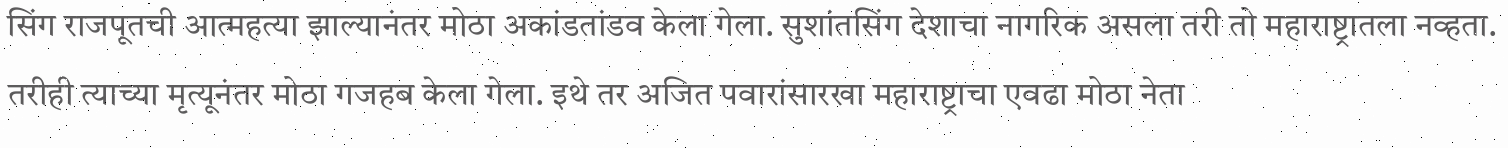सिंग राजपूतची आत्महत्या झाल्यानंतर मोठा अकांडतांडव केला गेला. सुशांतसिंग देशाचा नागरिक असला तरी तो महाराष्ट्रातला नव्हता. तरीही त्याच्या मृत्यूनंतर मोठा गजहब केला गेला. इथे तर अजित पवारांसारखा महाराष्ट्राचा एवढा मोठा नेता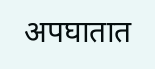अपघातात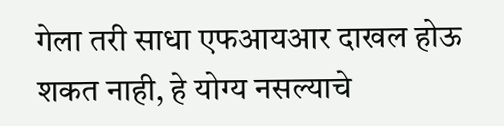गेला तरी साधा एफआयआर दाखल होऊ शकत नाही, हे योग्य नसल्याचे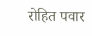रोहित पवार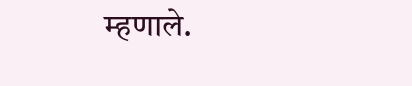म्हणाले.